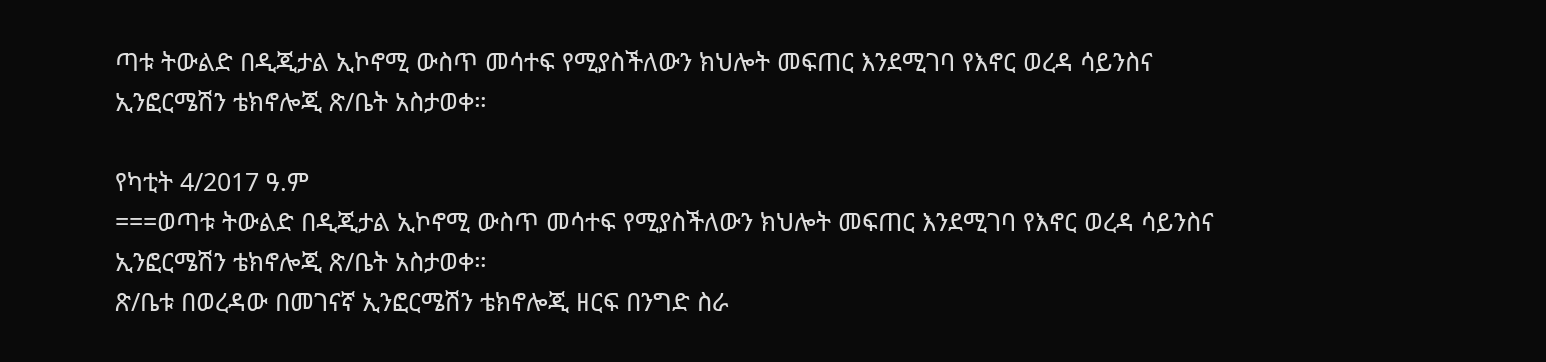ጣቱ ትውልድ በዲጂታል ኢኮኖሚ ውስጥ መሳተፍ የሚያስችለውን ክህሎት መፍጠር እንደሚገባ የእኖር ወረዳ ሳይንስና ኢንፎርሜሽን ቴክኖሎጂ ጽ/ቤት አስታወቀ።

የካቲት 4/2017 ዓ.ም
===ወጣቱ ትውልድ በዲጂታል ኢኮኖሚ ውስጥ መሳተፍ የሚያስችለውን ክህሎት መፍጠር እንደሚገባ የእኖር ወረዳ ሳይንስና ኢንፎርሜሽን ቴክኖሎጂ ጽ/ቤት አስታወቀ።
ጽ/ቤቱ በወረዳው በመገናኛ ኢንፎርሜሽን ቴክኖሎጂ ዘርፍ በንግድ ስራ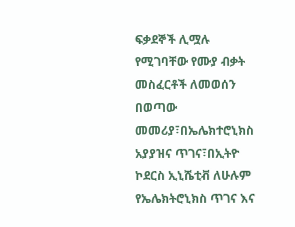ፍቃደኞች ሊሟሉ የሚገባቸው የሙያ ብቃት መስፈርቶች ለመወሰን በወጣው መመሪያ፣በኤሌክተሮኒክስ አያያዝና ጥገና፣በኢትዮ ኮደርስ ኢኒሼቲቭ ለሁሉም የኤሌክትሮኒክስ ጥገና እና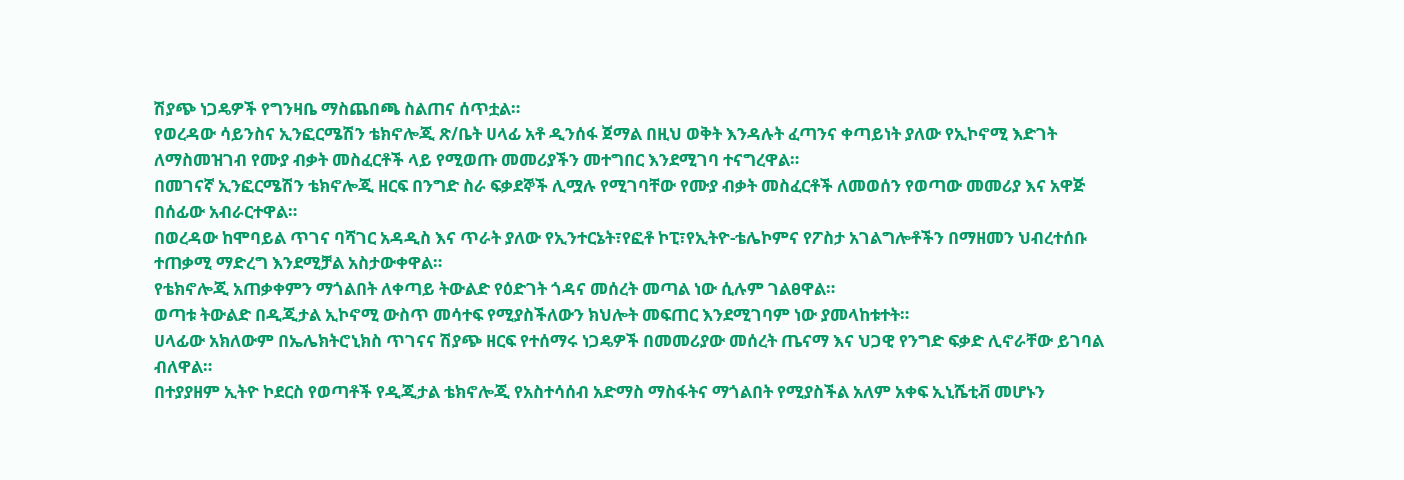ሽያጭ ነጋዴዎች የግንዛቤ ማስጨበጫ ስልጠና ሰጥቷል።
የወረዳው ሳይንስና ኢንፎርሜሽን ቴክኖሎጂ ጽ/ቤት ሀላፊ አቶ ዲንሰፋ ጀማል በዚህ ወቅት እንዳሉት ፈጣንና ቀጣይነት ያለው የኢኮኖሚ እድገት ለማስመዝገብ የሙያ ብቃት መስፈርቶች ላይ የሚወጡ መመሪያችን መተግበር እንደሚገባ ተናግረዋል።
በመገናኛ ኢንፎርሜሽን ቴክኖሎጂ ዘርፍ በንግድ ስራ ፍቃደኞች ሊሟሉ የሚገባቸው የሙያ ብቃት መስፈርቶች ለመወሰን የወጣው መመሪያ እና አዋጅ በሰፊው አብራርተዋል።
በወረዳው ከሞባይል ጥገና ባሻገር አዳዲስ እና ጥራት ያለው የኢንተርኔት፣የፎቶ ኮፒ፣የኢትዮ-ቴሌኮምና የፖስታ አገልግሎቶችን በማዘመን ህብረተሰቡ ተጠቃሚ ማድረግ እንደሚቻል አስታውቀዋል።
የቴክኖሎጂ አጠቃቀምን ማጎልበት ለቀጣይ ትውልድ የዕድገት ጎዳና መሰረት መጣል ነው ሲሉም ገልፀዋል።
ወጣቱ ትውልድ በዲጂታል ኢኮኖሚ ውስጥ መሳተፍ የሚያስችለውን ክህሎት መፍጠር እንደሚገባም ነው ያመላከቱተት።
ሀላፊው አክለውም በኤሌክትሮኒክስ ጥገናና ሽያጭ ዘርፍ የተሰማሩ ነጋዴዎች በመመሪያው መሰረት ጤናማ እና ህጋዊ የንግድ ፍቃድ ሊኖራቸው ይገባል ብለዋል።
በተያያዘም ኢትዮ ኮደርስ የወጣቶች የዲጂታል ቴክኖሎጂ የአስተሳሰብ አድማስ ማስፋትና ማጎልበት የሚያስችል አለም አቀፍ ኢኒሼቲቭ መሆኑን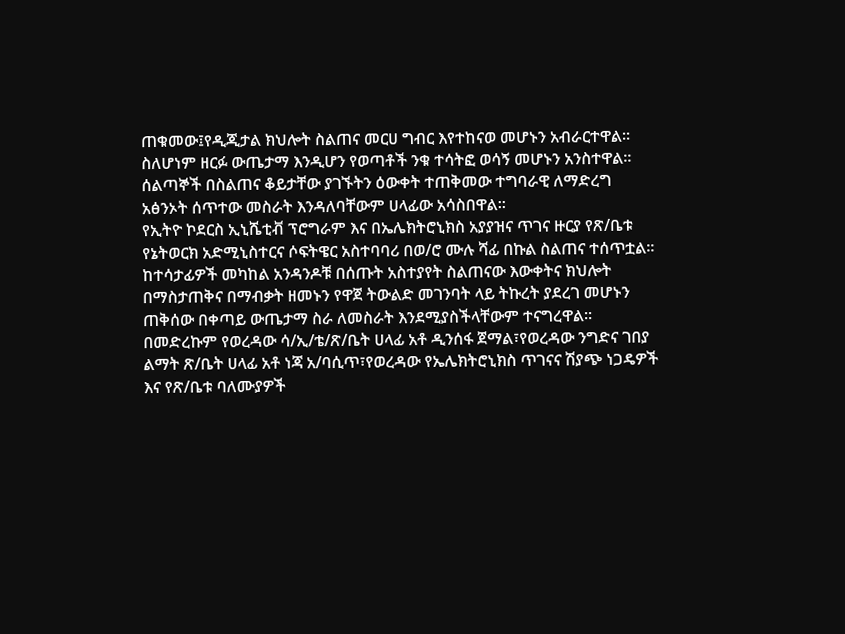ጠቁመው፤የዲጂታል ክህሎት ስልጠና መርሀ ግብር እየተከናወ መሆኑን አብራርተዋል።
ስለሆነም ዘርፉ ውጤታማ እንዲሆን የወጣቶች ንቁ ተሳትፎ ወሳኝ መሆኑን አንስተዋል።
ሰልጣኞች በስልጠና ቆይታቸው ያገኙትን ዕውቀት ተጠቅመው ተግባራዊ ለማድረግ አፅንኦት ሰጥተው መስራት እንዳለባቸውም ሀላፊው አሳስበዋል።
የኢትዮ ኮደርስ ኢኒሼቲቭ ፕሮግራም እና በኤሌክትሮኒክስ አያያዝና ጥገና ዙርያ የጽ/ቤቱ የኔትወርክ አድሚኒስተርና ሶፍትዌር አስተባባሪ በወ/ሮ ሙሉ ሻፊ በኩል ስልጠና ተሰጥቷል።
ከተሳታፊዎች መካከል አንዳንዶቹ በሰጡት አስተያየት ስልጠናው እውቀትና ክህሎት በማስታጠቅና በማብቃት ዘመኑን የዋጀ ትውልድ መገንባት ላይ ትኩረት ያደረገ መሆኑን ጠቅሰው በቀጣይ ውጤታማ ስራ ለመስራት እንደሚያስችላቸውም ተናግረዋል።
በመድረኩም የወረዳው ሳ/ኢ/ቴ/ጽ/ቤት ሀላፊ አቶ ዲንሰፋ ጀማል፣የወረዳው ንግድና ገበያ ልማት ጽ/ቤት ሀላፊ አቶ ነጃ አ/ባሲጥ፣የወረዳው የኤሌክትሮኒክስ ጥገናና ሽያጭ ነጋዴዎች እና የጽ/ቤቱ ባለሙያዎች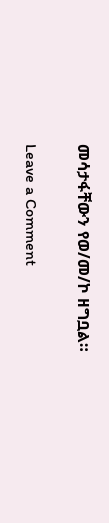መሳታፋቸውን የወ/መ/ኮ ዘግቧል።

Leave a Comment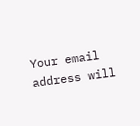Your email address will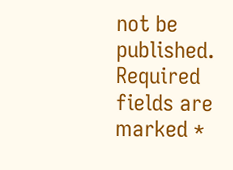not be published. Required fields are marked *